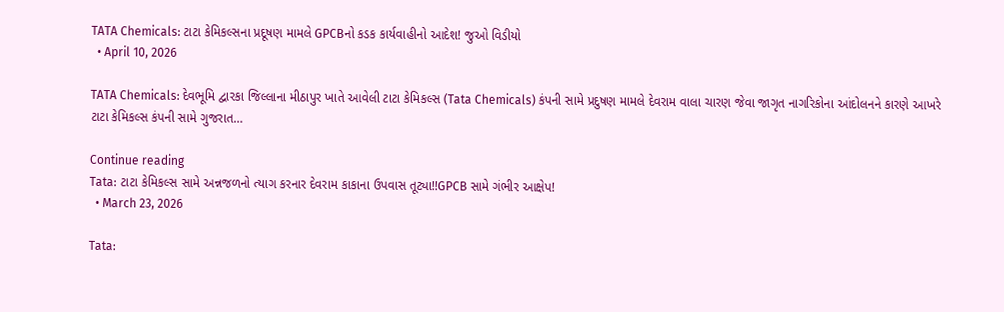TATA Chemicals: ટાટા કેમિકલ્સના પ્રદૂષણ મામલે GPCBનો કડક કાર્યવાહીનો આદેશ! જુઓ વિડીયો
  • April 10, 2026

TATA Chemicals: દેવભૂમિ દ્વારકા જિલ્લાના મીઠાપુર ખાતે આવેલી ટાટા કેમિકલ્સ (Tata Chemicals) કંપની સામે પ્રદુષણ મામલે દેવરામ વાલા ચારણ જેવા જાગૃત નાગરિકોના આંદોલનને કારણે આખરે ટાટા કેમિકલ્સ કંપની સામે ગુજરાત…

Continue reading
Tata: ટાટા કેમિકલ્સ સામે અન્નજળનો ત્યાગ કરનાર દેવરામ કાકાના ઉપવાસ તૂટ્યા!!GPCB સામે ગંભીર આક્ષેપ!
  • March 23, 2026

Tata: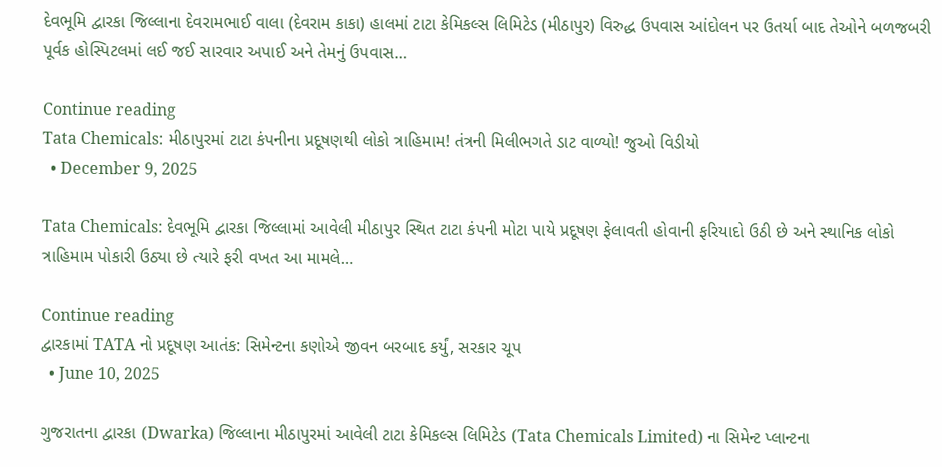દેવભૂમિ દ્વારકા જિલ્લાના દેવરામભાઈ વાલા (દેવરામ કાકા) હાલમાં ટાટા કેમિકલ્સ લિમિટેડ (મીઠાપુર) વિરુદ્ધ ઉપવાસ આંદોલન પર ઉતર્યા બાદ તેઓને બળજબરી પૂર્વક હોસ્પિટલમાં લઈ જઈ સારવાર અપાઈ અને તેમનું ઉપવાસ…

Continue reading
Tata Chemicals: મીઠાપુરમાં ટાટા કંપનીના પ્રદૂષણથી લોકો ત્રાહિમામ! તંત્રની મિલીભગતે ડાટ વાળ્યો! જુઓ વિડીયો
  • December 9, 2025

Tata Chemicals: દેવભૂમિ દ્વારકા જિલ્લામાં આવેલી મીઠાપુર સ્થિત ટાટા કંપની મોટા પાયે પ્રદૂષણ ફેલાવતી હોવાની ફરિયાદો ઉઠી છે અને સ્થાનિક લોકો ત્રાહિમામ પોકારી ઉઠ્યા છે ત્યારે ફરી વખત આ મામલે…

Continue reading
દ્વારકામાં TATA નો પ્રદૂષણ આતંક: સિમેન્ટના કણોએ જીવન બરબાદ કર્યું, સરકાર ચૂપ
  • June 10, 2025

ગુજરાતના દ્વારકા (Dwarka) જિલ્લાના મીઠાપુરમાં આવેલી ટાટા કેમિકલ્સ લિમિટેડ (Tata Chemicals Limited) ના સિમેન્ટ પ્લાન્ટના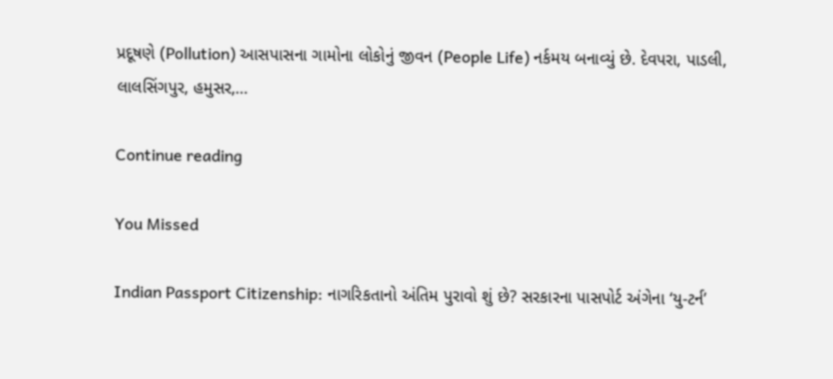પ્રદૂષણે (Pollution) આસપાસના ગામોના લોકોનું જીવન (People Life) નર્કમય બનાવ્યું છે. દેવપરા, પાડલી, લાલસિંગપુર, હમુસર,…

Continue reading

You Missed

Indian Passport Citizenship: નાગરિકતાનો અંતિમ પુરાવો શું છે? સરકારના પાસપોર્ટ અંગેના ‘યુ-ટર્ન’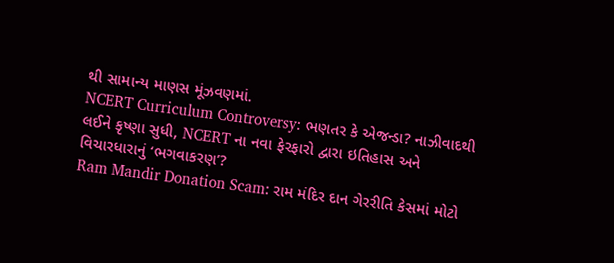થી સામાન્ય માણસ મૂંઝવણમાં.
NCERT Curriculum Controversy: ભણતર કે એજન્ડા? નાઝીવાદથી લઈને કૃષ્ણા સુધી, NCERT ના નવા ફેરફારો દ્વારા ઇતિહાસ અને વિચારધારાનું ‘ભગવાકરણ’?
Ram Mandir Donation Scam: રામ મંદિર દાન ગેરરીતિ કેસમાં મોટો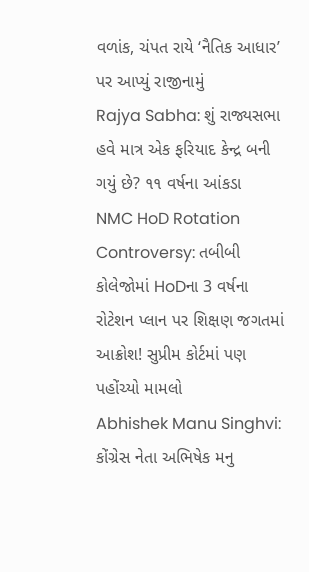વળાંક, ચંપત રાયે ‘નૈતિક આધાર’ પર આપ્યું રાજીનામું
Rajya Sabha: શું રાજ્યસભા હવે માત્ર એક ફરિયાદ કેન્દ્ર બની ગયું છે? ૧૧ વર્ષના આંકડા
NMC HoD Rotation Controversy: તબીબી કોલેજોમાં HoDના 3 વર્ષના રોટેશન પ્લાન પર શિક્ષણ જગતમાં આક્રોશ! સુપ્રીમ કોર્ટમાં પણ પહોંચ્યો મામલો
Abhishek Manu Singhvi: કોંગ્રેસ નેતા અભિષેક મનુ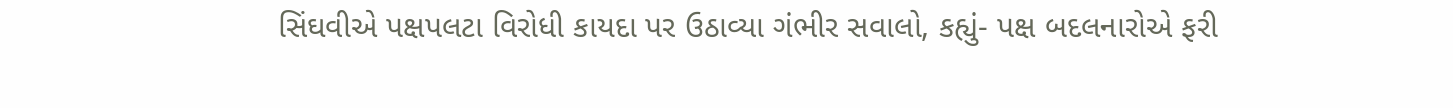સિંઘવીએ પક્ષપલટા વિરોધી કાયદા પર ઉઠાવ્યા ગંભીર સવાલો, કહ્યું- પક્ષ બદલનારોએ ફરી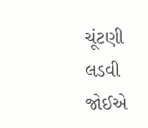ચૂંટણી લડવી જોઈએ